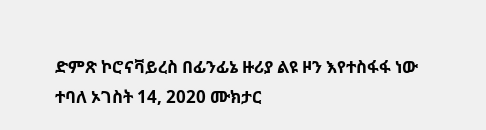ድምጽ ኮሮናቫይረስ በፊንፊኔ ዙሪያ ልዩ ዞን እየተስፋፋ ነው ተባለ ኦገስት 14, 2020 ሙክታር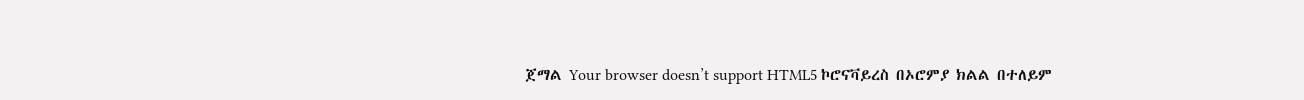ጀማል Your browser doesn’t support HTML5 ኮሮናቫይረስ በኦሮምያ ክልል በተለይም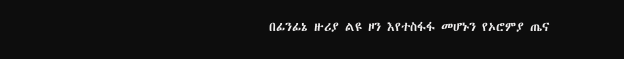በፊንፊኔ ዙሪያ ልዩ ዞን እየተስፋፋ መሆኑን የኦሮምያ ጤና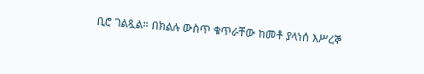ቢሮ ገልጿል። በክልሉ ውስጥ ቁጥራቸው ከመቶ ያላነሰ እሥረኞ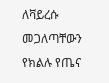ለቫይረሱ መጋለጣቸውን የክልሉ የጤና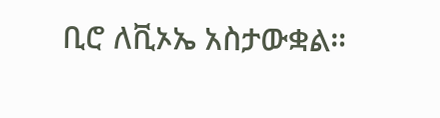ቢሮ ለቪኦኤ አስታውቋል።